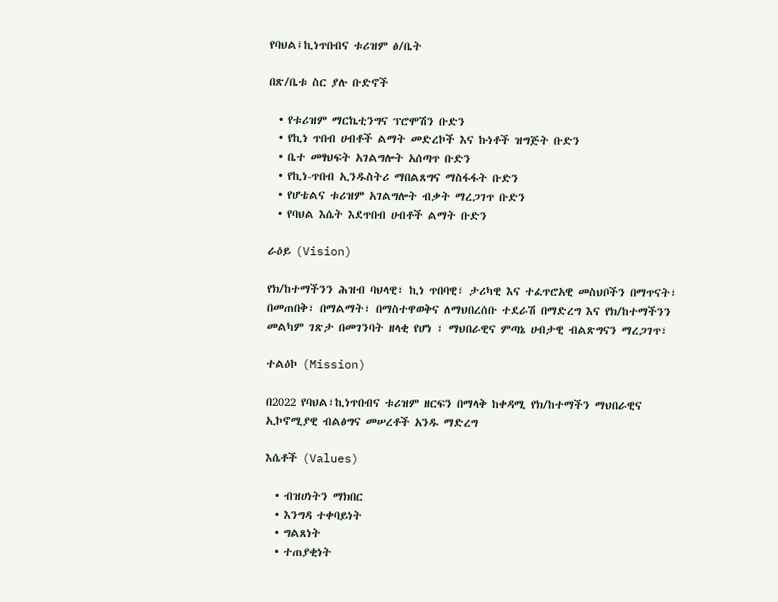የባህል፤ኪነጥበብና ቱሪዝም ፅ/ቤት

በጽ/ቤቱ ስር ያሉ ቡድኖች

  • የቱሪዝም ማርኬቲንግና ፕሮሞሽን ቡድን
  • የኪነ ጥበብ ሀብቶች ልማት መድረኮች እና ኩነቶች ዝግጅት ቡድን
  • ቤተ መፃህፍት አገልግሎት አሰጣጥ ቡድን
  • የኪነ-ጥበብ ኢንዱስትሪ ማበልጸግና ማስፋፋት ቡድን
  • የሆቴልና ቱሪዝም አገልግሎት ብቃት ማረጋገጥ ቡድን
  • የባህል እሴት እደጥበብ ሀብቶች ልማት ቡድን

ራዕይ (Vision)

የክ/ከተማችንን ሕዝብ ባህላዊ፣ ኪነ ጥበባዊ፣ ታሪካዊ እና ተፈጥሮአዊ መስህቦችን በማጥናት፣ በመጠበቅ፣ በማልማት፣ በማስተዋወቅና ለማህበረሰቡ ተደራሽ በማድረግ እና የክ/ከተማችንን መልካም ገጽታ በመገንባት ዘላቂ የሆነ ፣ ማህበራዊና ምጣኔ ሀብታዊ ብልጽግናን ማረጋገጥ፣

ተልዕኮ (Mission)

በ2022 የባህል፣ኪነጥበብና ቱሪዝም ዘርፍን በማላቅ ከቀዳሚ የክ/ከተማችን ማህበራዊና ኢኮኖሚያዊ ብልፅግና መሠረቶች አንዱ ማድረግ

እሴቶች (Values)

  • ብዝሀነትን ማክበር
  • እንግዳ ተቀባይነት
  • ግልጸነት
  • ተጠያቂነት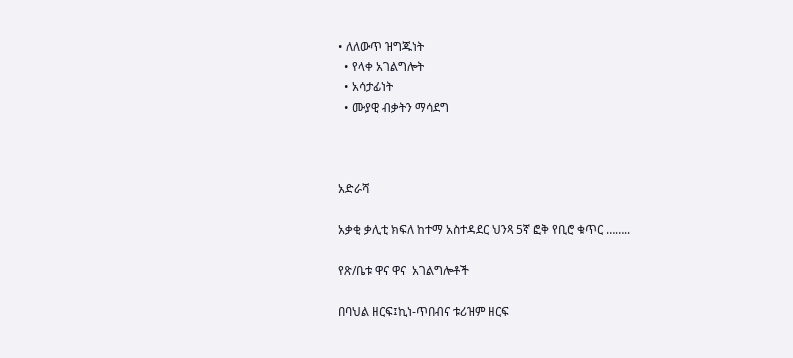• ለለውጥ ዝግጁነት
  • የላቀ አገልግሎት
  • አሳታፊነት
  • ሙያዊ ብቃትን ማሳደግ



አድራሻ

አቃቂ ቃሊቲ ክፍለ ከተማ አስተዳደር ህንጻ 5ኛ ፎቅ የቢሮ ቁጥር ……..

የጽ/ቤቱ ዋና ዋና  አገልግሎቶች

በባህል ዘርፍ፤ኪነ-ጥበብና ቱሪዝም ዘርፍ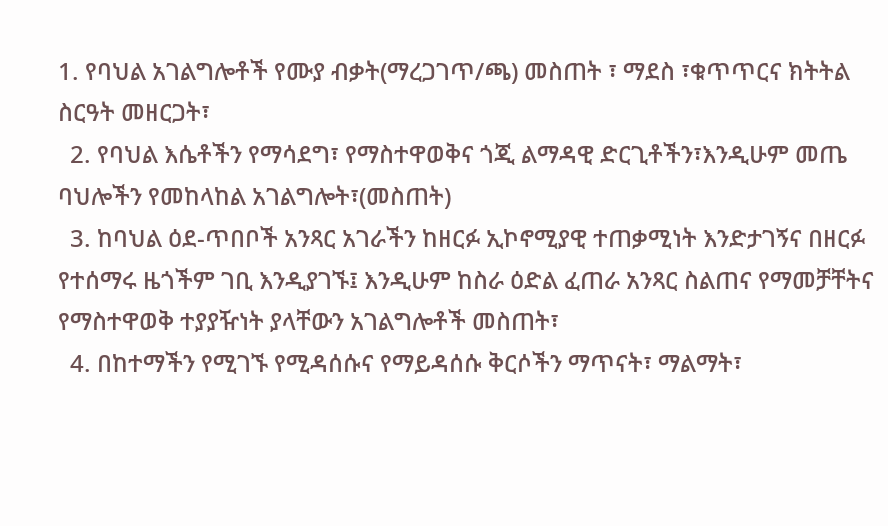1. የባህል አገልግሎቶች የሙያ ብቃት(ማረጋገጥ/ጫ) መስጠት ፣ ማደስ ፣ቁጥጥርና ክትትል ስርዓት መዘርጋት፣
  2. የባህል እሴቶችን የማሳደግ፣ የማስተዋወቅና ጎጂ ልማዳዊ ድርጊቶችን፣እንዲሁም መጤ ባህሎችን የመከላከል አገልግሎት፣(መስጠት)
  3. ከባህል ዕደ-ጥበቦች አንጻር አገራችን ከዘርፉ ኢኮኖሚያዊ ተጠቃሚነት እንድታገኝና በዘርፉ የተሰማሩ ዜጎችም ገቢ እንዲያገኙ፤ እንዲሁም ከስራ ዕድል ፈጠራ አንጻር ስልጠና የማመቻቸትና የማስተዋወቅ ተያያዥነት ያላቸውን አገልግሎቶች መስጠት፣
  4. በከተማችን የሚገኙ የሚዳሰሱና የማይዳሰሱ ቅርሶችን ማጥናት፣ ማልማት፣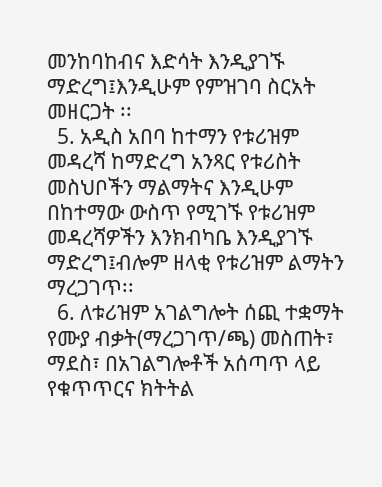መንከባከብና እድሳት እንዲያገኙ ማድረግ፤እንዲሁም የምዝገባ ስርአት መዘርጋት ፡፡
  5. አዲስ አበባ ከተማን የቱሪዝም መዳረሻ ከማድረግ አንጻር የቱሪስት መስህቦችን ማልማትና እንዲሁም በከተማው ውስጥ የሚገኙ የቱሪዝም መዳረሻዎችን እንክብካቤ እንዲያገኙ ማድረግ፤ብሎም ዘላቂ የቱሪዝም ልማትን ማረጋገጥ፡፡
  6. ለቱሪዝም አገልግሎት ሰጪ ተቋማት የሙያ ብቃት(ማረጋገጥ/ጫ) መስጠት፣ ማደስ፣ በአገልግሎቶች አሰጣጥ ላይ የቁጥጥርና ክትትል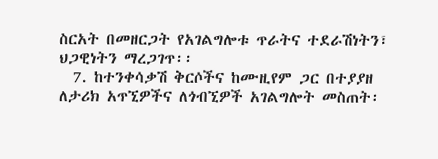ስርአት በመዘርጋት የአገልግሎቱ ጥራትና ተደራሽነትን፣ ህጋዊነትን ማረጋገጥ፡፡
  7. ከተንቀሳቃሽ ቅርሶችና ከሙዚየም ጋር በተያያዘ ለታሪክ አጥኚዎችና ለጎብኚዎች አገልግሎት መስጠት፡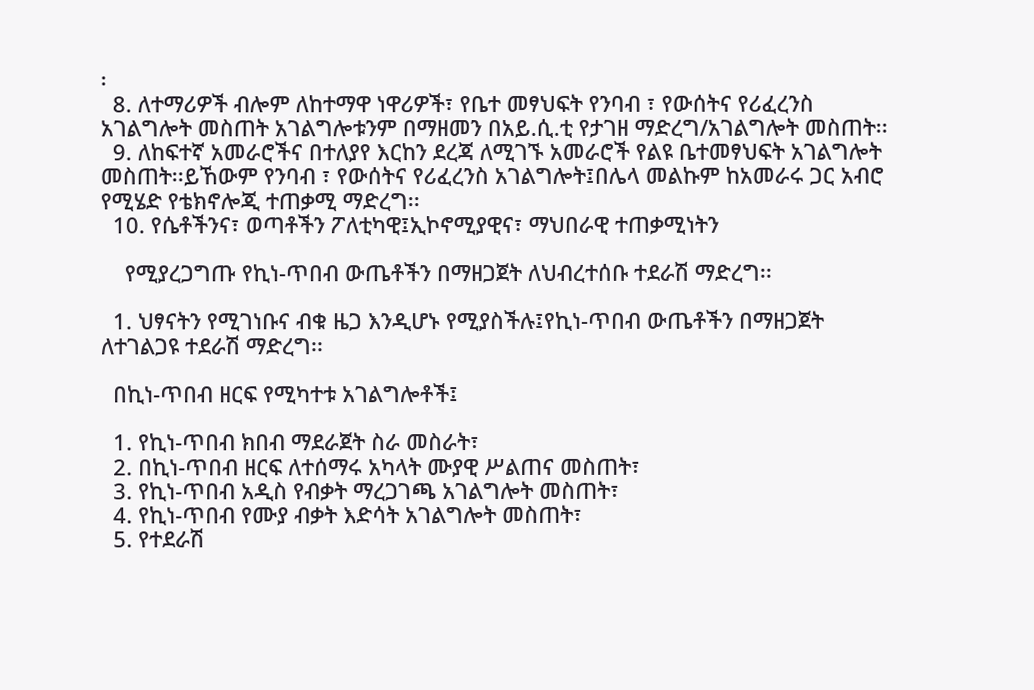፡
  8. ለተማሪዎች ብሎም ለከተማዋ ነዋሪዎች፣ የቤተ መፃህፍት የንባብ ፣ የውሰትና የሪፈረንስ አገልግሎት መስጠት አገልግሎቱንም በማዘመን በአይ.ሲ.ቲ የታገዘ ማድረግ/አገልግሎት መስጠት፡፡
  9. ለከፍተኛ አመራሮችና በተለያየ እርከን ደረጃ ለሚገኙ አመራሮች የልዩ ቤተመፃህፍት አገልግሎት መስጠት፡፡ይኸውም የንባብ ፣ የውሰትና የሪፈረንስ አገልግሎት፤በሌላ መልኩም ከአመራሩ ጋር አብሮ የሚሄድ የቴክኖሎጂ ተጠቃሚ ማድረግ፡፡
  10. የሴቶችንና፣ ወጣቶችን ፖለቲካዊ፤ኢኮኖሚያዊና፣ ማህበራዊ ተጠቃሚነትን

    የሚያረጋግጡ የኪነ-ጥበብ ውጤቶችን በማዘጋጀት ለህብረተሰቡ ተደራሽ ማድረግ፡፡

  1. ህፃናትን የሚገነቡና ብቁ ዜጋ እንዲሆኑ የሚያስችሉ፤የኪነ-ጥበብ ውጤቶችን በማዘጋጀት ለተገልጋዩ ተደራሽ ማድረግ፡፡

  በኪነ-ጥበብ ዘርፍ የሚካተቱ አገልግሎቶች፤

  1. የኪነ-ጥበብ ክበብ ማደራጀት ስራ መስራት፣
  2. በኪነ-ጥበብ ዘርፍ ለተሰማሩ አካላት ሙያዊ ሥልጠና መስጠት፣
  3. የኪነ-ጥበብ አዲስ የብቃት ማረጋገጫ አገልግሎት መስጠት፣
  4. የኪነ-ጥበብ የሙያ ብቃት እድሳት አገልግሎት መስጠት፣
  5. የተደራሽ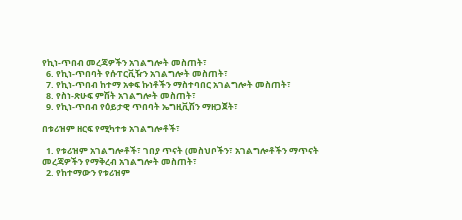የኪነ-ጥበብ መረጃዎችን አገልግሎት መስጠት፣
  6. የኪነ-ጥበባት የሱፐርቪዥን አገልግሎት መስጠት፣
  7. የኪነ-ጥበብ ከተማ አቀፍ ኩነቶችን ማስተባበር አገልግሎት መስጠት፣
  8. የስነ-ጽሁፍ ምሽት አገልግሎት መስጠት፣
  9. የኪነ-ጥበብ የዕይታዊ ጥበባት ኤግዚቪሽን ማዘጋጀት፣

በቱሪዝም ዘርፍ የሚካተቱ አገልግሎቶች፣

  1. የቱሪዝም አገልግሎቶች፣ ገበያ ጥናት (መስህቦችን፣ አገልግሎቶችን ማጥናት መረጃዎችን የማቅረብ አገልግሎት መስጠት፣
  2. የከተማውን የቱሪዝም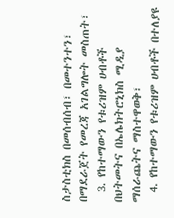ስታስቲክስ በመሰብሰብ፣ በመተንተን፣ በማደራጀት የመረጃ አገልግሎት መስጠት፣
  3. የከተማውን የቱሪዝም ሀብቶች በህትመትና በኤሌክትሮኒክስ ሚዲያ ማሰራጨትና ማስተዋወቅ፣
  4. የከተማውን የቱሪዝም ሀብቶች በተለያዩ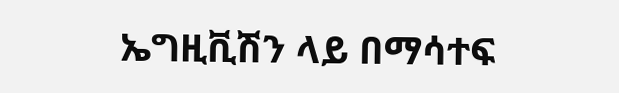ኤግዚቪሽን ላይ በማሳተፍ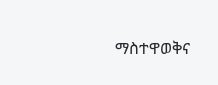ማስተዋወቅና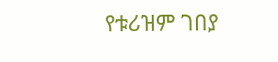የቱሪዝም ገበያ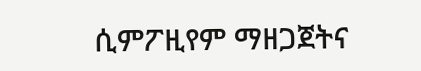ሲምፖዚየም ማዘጋጀትና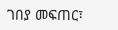ገበያ መፍጠር፣